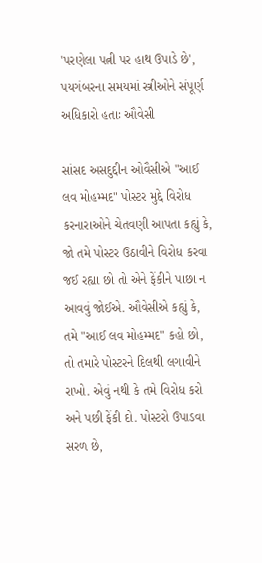'પરણેલા પત્ની પર હાથ ઉપાડે છે', પયગંબરના સમયમાં સ્ત્રીઓને સંપૂર્ણ અધિકારો હતાઃ ઔવેસી

સાંસદ અસદુદ્દીન ઓવૈસીએ "આઈ લવ મોહમ્મદ" પોસ્ટર મુદ્દે વિરોધ કરનારાઓને ચેતવણી આપતા કહ્યું કે, જો તમે પોસ્ટર ઉઠાવીને વિરોધ કરવા જઈ રહ્યા છો તો એને ફેંકીને પાછા ન આવવું જોઈએ. ઔવેસીએ કહ્યું કે, તમે "આઈ લવ મોહમ્મદ" કહો છો, તો તમારે પોસ્ટરને દિલથી લગાવીને રાખો. એવું નથી કે તમે વિરોધ કરો અને પછી ફેંકી દો. પોસ્ટરો ઉપાડવા સરળ છે,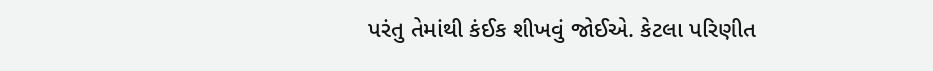પરંતુ તેમાંથી કંઈક શીખવું જોઈએ. કેટલા પરિણીત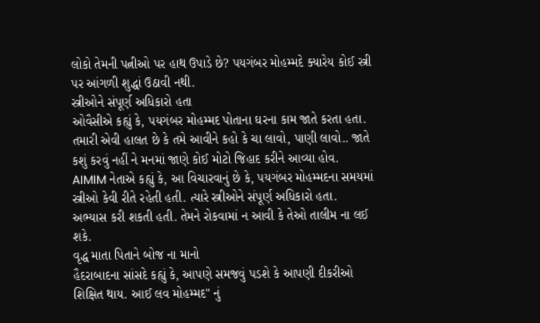લોકો તેમની પત્નીઓ પર હાથ ઉપાડે છે? પયગંબર મોહમ્મદે ક્યારેય કોઈ સ્ત્રી પર આંગળી શુદ્ધાં ઉઠાવી નથી.
સ્ત્રીઓને સંપૂર્ણ અધિકારો હતા
ઓવૈસીએ કહ્યું કે, પયગંબર મોહમ્મદ પોતાના ઘરના કામ જાતે કરતા હતા. તમારી એવી હાલત છે કે તમે આવીને કહો કે ચા લાવો, પાણી લાવો.. જાતે કશું કરવું નહીં ને મનમાં જાણે કોઈ મોટો જિહાદ કરીને આવ્યા હોવ. AIMIM નેતાએ કહ્યું કે, આ વિચારવાનું છે કે, પયગંબર મોહમ્મદના સમયમાં સ્ત્રીઓ કેવી રીતે રહેતી હતી. ત્યારે સ્ત્રીઓને સંપૂર્ણ અધિકારો હતા. અભ્યાસ કરી શકતી હતી. તેમને રોકવામાં ન આવી કે તેઓ તાલીમ ના લઈ શકે.
વૃદ્ધ માતા પિતાને બોજ ના માનો
હૈદરાબાદના સાંસદે કહ્યું કે, આપણે સમજવું પડશે કે આપણી દીકરીઓ શિક્ષિત થાય. આઈ લવ મોહમ્મદ" નું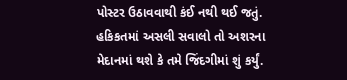પોસ્ટર ઉઠાવવાથી કંઈ નથી થઈ જતું. હકિકતમાં અસલી સવાલો તો અશરના મેદાનમાં થશે કે તમે જિંદગીમાં શું કર્યું.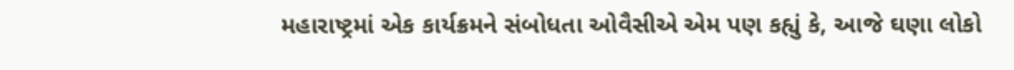મહારાષ્ટ્રમાં એક કાર્યક્રમને સંબોધતા ઓવૈસીએ એમ પણ કહ્યું કે, આજે ઘણા લોકો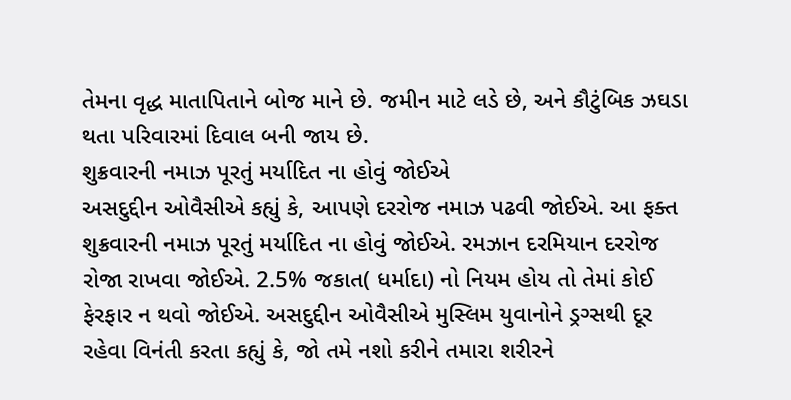તેમના વૃદ્ધ માતાપિતાને બોજ માને છે. જમીન માટે લડે છે, અને કૌટુંબિક ઝઘડા થતા પરિવારમાં દિવાલ બની જાય છે.
શુક્રવારની નમાઝ પૂરતું મર્યાદિત ના હોવું જોઈએ
અસદુદ્દીન ઓવૈસીએ કહ્યું કે, આપણે દરરોજ નમાઝ પઢવી જોઈએ. આ ફક્ત શુક્રવારની નમાઝ પૂરતું મર્યાદિત ના હોવું જોઈએ. રમઝાન દરમિયાન દરરોજ રોજા રાખવા જોઈએ. 2.5% જકાત( ધર્માદા) નો નિયમ હોય તો તેમાં કોઈ ફેરફાર ન થવો જોઈએ. અસદુદ્દીન ઓવૈસીએ મુસ્લિમ યુવાનોને ડ્રગ્સથી દૂર રહેવા વિનંતી કરતા કહ્યું કે, જો તમે નશો કરીને તમારા શરીરને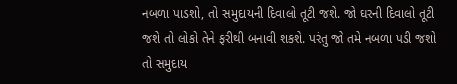નબળા પાડશો, તો સમુદાયની દિવાલો તૂટી જશે. જો ઘરની દિવાલો તૂટી જશે તો લોકો તેને ફરીથી બનાવી શકશે. પરંતુ જો તમે નબળા પડી જશો તો સમુદાય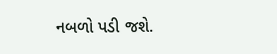નબળો પડી જશે.